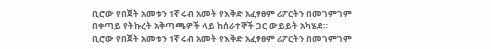ቢሮው የበጀት አመቱን 1ኛ ሩብ አመት የእቅድ አፈፃፀም ሪፖርትን በመገምገም በቀጣይ የትኩረት አቅጣጫዎች ላይ ከሰራተኞች ጋር ውይይት አካሄደ።
ቢሮው የበጀት አመቱን 1ኛ ሩብ አመት የእቅድ አፈፃፀም ሪፖርትን በመገምገም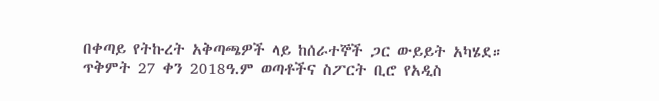በቀጣይ የትኩረት አቅጣጫዎች ላይ ከሰራተኞች ጋር ውይይት አካሄደ። ጥቅምት 27 ቀን 2018ዓ.ም ወጣቶችና ስፖርት ቢሮ የአዲስ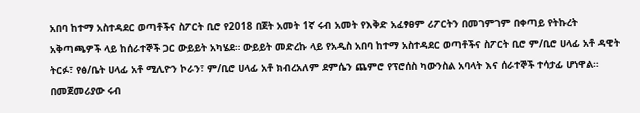አበባ ከተማ አስተዳደር ወጣቶችና ስፖርት ቢሮ የ2018 በጀት አመት 1ኛ ሩብ አመት የእቅድ አፈፃፀም ሪፖርትን በመገምገም በቀጣይ የትኩረት አቅጣጫዎች ላይ ከሰራተኞች ጋር ውይይት አካሄደ። ውይይት መድረኩ ላይ የአዲስ አበባ ከተማ አስተዳደር ወጣቶችና ስፖርት ቢሮ ም/ቢሮ ሀላፊ አቶ ዳዊት ትርፉ፣ የፅ/ቤት ሀላፊ አቶ ሚሊዮን ኮራን፣ ም/ቢሮ ሀላፊ አቶ ክብረአለም ደምሴን ጨምሮ የፕሮሰስ ካውንስል አባላት እና ሰራተኞች ተሳታፊ ሆነዋል። በመጀመሪያው ሩብ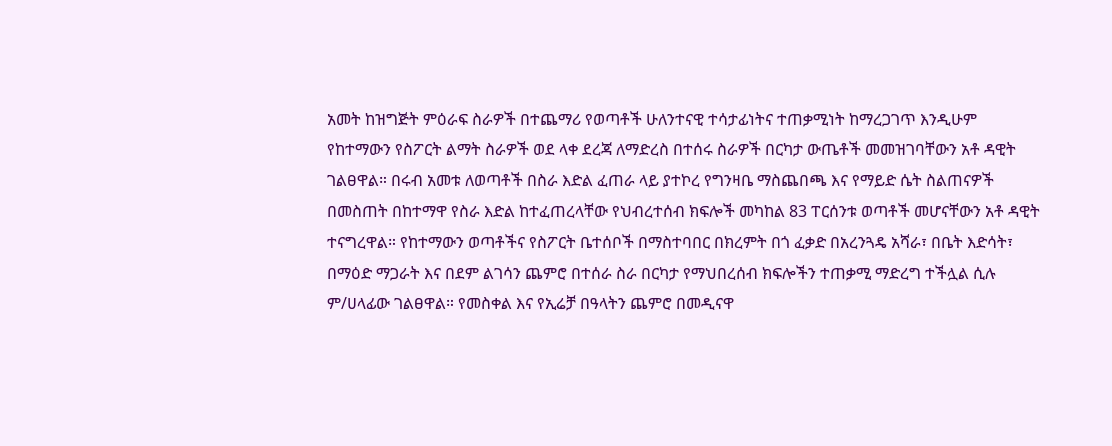አመት ከዝግጅት ምዕራፍ ስራዎች በተጨማሪ የወጣቶች ሁለንተናዊ ተሳታፊነትና ተጠቃሚነት ከማረጋገጥ እንዲሁም የከተማውን የስፖርት ልማት ስራዎች ወደ ላቀ ደረጃ ለማድረስ በተሰሩ ስራዎች በርካታ ውጤቶች መመዝገባቸውን አቶ ዳዊት ገልፀዋል። በሩብ አመቱ ለወጣቶች በስራ እድል ፈጠራ ላይ ያተኮረ የግንዛቤ ማስጨበጫ እና የማይድ ሴት ስልጠናዎች በመስጠት በከተማዋ የስራ እድል ከተፈጠረላቸው የህብረተሰብ ክፍሎች መካከል 83 ፐርሰንቱ ወጣቶች መሆናቸውን አቶ ዳዊት ተናግረዋል። የከተማውን ወጣቶችና የስፖርት ቤተሰቦች በማስተባበር በክረምት በጎ ፈቃድ በአረንጓዴ አሻራ፣ በቤት እድሳት፣ በማዕድ ማጋራት እና በደም ልገሳን ጨምሮ በተሰራ ስራ በርካታ የማህበረሰብ ክፍሎችን ተጠቃሚ ማድረግ ተችሏል ሲሉ ም/ሀላፊው ገልፀዋል። የመስቀል እና የኢሬቻ በዓላትን ጨምሮ በመዲናዋ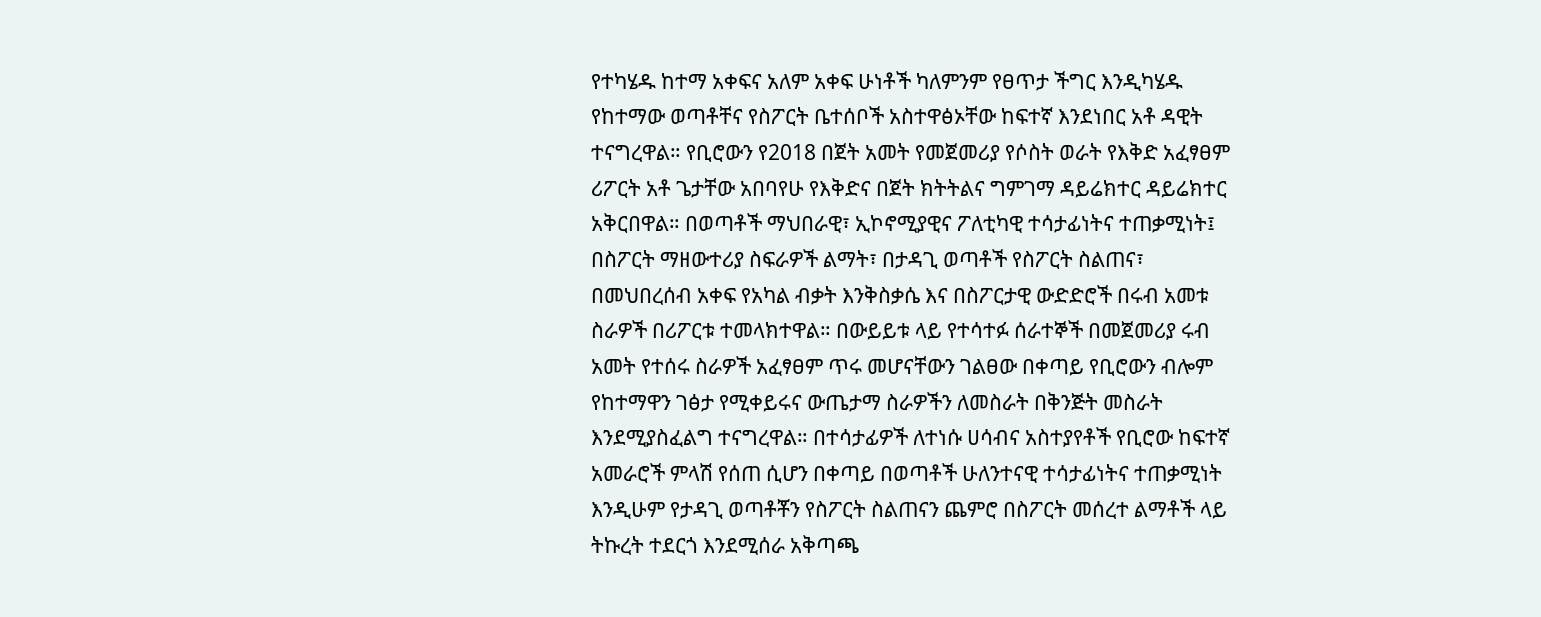የተካሄዱ ከተማ አቀፍና አለም አቀፍ ሁነቶች ካለምንም የፀጥታ ችግር እንዲካሄዱ የከተማው ወጣቶቸና የስፖርት ቤተሰቦች አስተዋፅኦቸው ከፍተኛ እንደነበር አቶ ዳዊት ተናግረዋል። የቢሮውን የ2018 በጀት አመት የመጀመሪያ የሶስት ወራት የእቅድ አፈፃፀም ሪፖርት አቶ ጌታቸው አበባየሁ የእቅድና በጀት ክትትልና ግምገማ ዳይሬክተር ዳይሬክተር አቅርበዋል። በወጣቶች ማህበራዊ፣ ኢኮኖሚያዊና ፖለቲካዊ ተሳታፊነትና ተጠቃሚነት፤ በስፖርት ማዘውተሪያ ስፍራዎች ልማት፣ በታዳጊ ወጣቶች የስፖርት ስልጠና፣ በመህበረሰብ አቀፍ የአካል ብቃት እንቅስቃሴ እና በስፖርታዊ ውድድሮች በሩብ አመቱ ስራዎች በሪፖርቱ ተመላክተዋል። በውይይቱ ላይ የተሳተፉ ሰራተኞች በመጀመሪያ ሩብ አመት የተሰሩ ስራዎች አፈፃፀም ጥሩ መሆናቸውን ገልፀው በቀጣይ የቢሮውን ብሎም የከተማዋን ገፅታ የሚቀይሩና ውጤታማ ስራዎችን ለመስራት በቅንጅት መስራት እንደሚያስፈልግ ተናግረዋል። በተሳታፊዎች ለተነሱ ሀሳብና አስተያየቶች የቢሮው ከፍተኛ አመራሮች ምላሽ የሰጠ ሲሆን በቀጣይ በወጣቶች ሁለንተናዊ ተሳታፊነትና ተጠቃሚነት እንዲሁም የታዳጊ ወጣቶቾን የስፖርት ስልጠናን ጨምሮ በስፖርት መሰረተ ልማቶች ላይ ትኩረት ተደርጎ እንደሚሰራ አቅጣጫ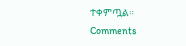ተቀምጧል።
Comments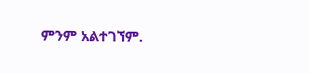ምንም አልተገኘም.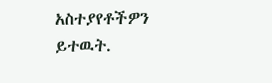አስተያየቶችዎን ይተዉት.